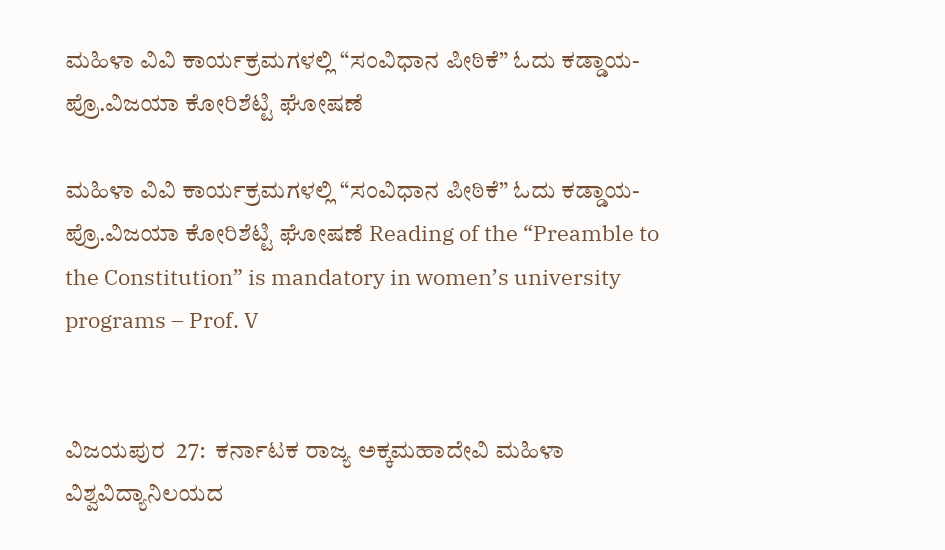ಮಹಿಳಾ ವಿವಿ ಕಾರ್ಯಕ್ರಮಗಳಲ್ಲಿ “ಸಂವಿಧಾನ ಪೀಠಿಕೆ” ಓದು ಕಡ್ಡಾಯ- ಪ್ರೊ.ವಿಜಯಾ ಕೋರಿಶೆಟ್ಟಿ ಘೋಷಣೆ

ಮಹಿಳಾ ವಿವಿ ಕಾರ್ಯಕ್ರಮಗಳಲ್ಲಿ “ಸಂವಿಧಾನ ಪೀಠಿಕೆ” ಓದು ಕಡ್ಡಾಯ- ಪ್ರೊ.ವಿಜಯಾ ಕೋರಿಶೆಟ್ಟಿ ಘೋಷಣೆ Reading of the “Preamble to the Constitution” is mandatory in women’s university programs – Prof. V


ವಿಜಯಪುರ  27:  ಕರ್ನಾಟಕ ರಾಜ್ಯ ಅಕ್ಕಮಹಾದೇವಿ ಮಹಿಳಾ ವಿಶ್ವವಿದ್ಯಾನಿಲಯದ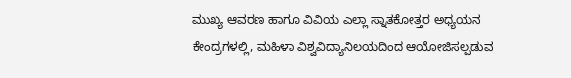ಮುಖ್ಯ ಆವರಣ ಹಾಗೂ ವಿವಿಯ ಎಲ್ಲಾ ಸ್ನಾತಕೋತ್ತರ ಅಧ್ಯಯನ ಕೇಂದ್ರಗಳಲ್ಲಿ, ಮಹಿಳಾ ವಿಶ್ವವಿದ್ಯಾನಿಲಯದಿಂದ ಆಯೋಜಿಸಲ್ಪಡುವ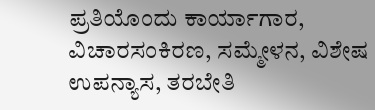ಪ್ರತಿಯೊಂದು ಕಾರ್ಯಾಗಾರ, ವಿಚಾರಸಂಕಿರಣ, ಸಮ್ಮೇಳನ, ವಿಶೇಷ ಉಪನ್ಯಾಸ, ತರಬೇತಿ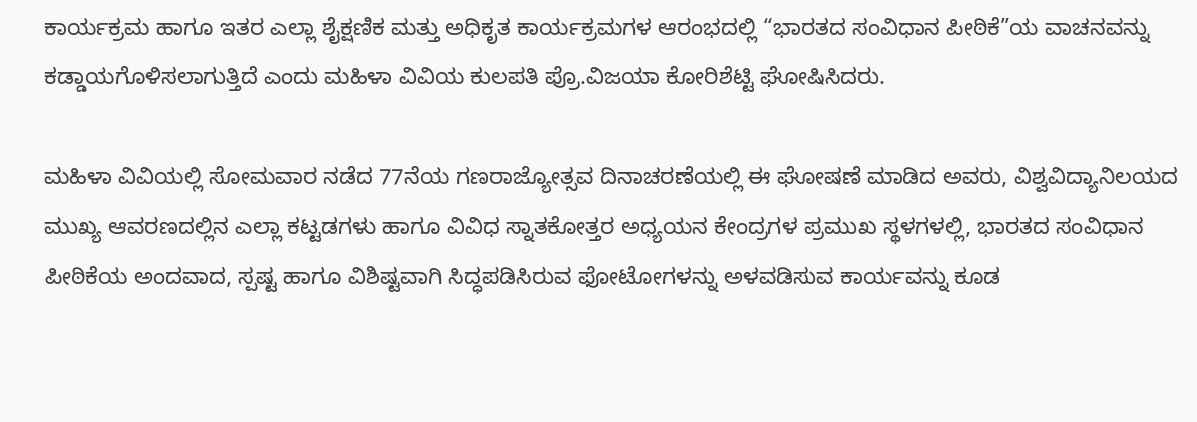ಕಾರ್ಯಕ್ರಮ ಹಾಗೂ ಇತರ ಎಲ್ಲಾ ಶೈಕ್ಷಣಿಕ ಮತ್ತು ಅಧಿಕೃತ ಕಾರ್ಯಕ್ರಮಗಳ ಆರಂಭದಲ್ಲಿ “ಭಾರತದ ಸಂವಿಧಾನ ಪೀಠಿಕೆ”ಯ ವಾಚನವನ್ನು ಕಡ್ಡಾಯಗೊಳಿಸಲಾಗುತ್ತಿದೆ ಎಂದು ಮಹಿಳಾ ವಿವಿಯ ಕುಲಪತಿ ಪ್ರೊ.ವಿಜಯಾ ಕೋರಿಶೆಟ್ಟಿ ಘೋಷಿಸಿದರು.

ಮಹಿಳಾ ವಿವಿಯಲ್ಲಿ ಸೋಮವಾರ ನಡೆದ 77ನೆಯ ಗಣರಾಜ್ಯೋತ್ಸವ ದಿನಾಚರಣೆಯಲ್ಲಿ ಈ ಘೋಷಣೆ ಮಾಡಿದ ಅವರು, ವಿಶ್ವವಿದ್ಯಾನಿಲಯದ ಮುಖ್ಯ ಆವರಣದಲ್ಲಿನ ಎಲ್ಲಾ ಕಟ್ಟಡಗಳು ಹಾಗೂ ವಿವಿಧ ಸ್ನಾತಕೋತ್ತರ ಅಧ್ಯಯನ ಕೇಂದ್ರಗಳ ಪ್ರಮುಖ ಸ್ಥಳಗಳಲ್ಲಿ, ಭಾರತದ ಸಂವಿಧಾನ ಪೀಠಿಕೆಯ ಅಂದವಾದ, ಸ್ಪಷ್ಟ ಹಾಗೂ ವಿಶಿಷ್ಟವಾಗಿ ಸಿದ್ಧಪಡಿಸಿರುವ ಫೋಟೋಗಳನ್ನು ಅಳವಡಿಸುವ ಕಾರ್ಯವನ್ನು ಕೂಡ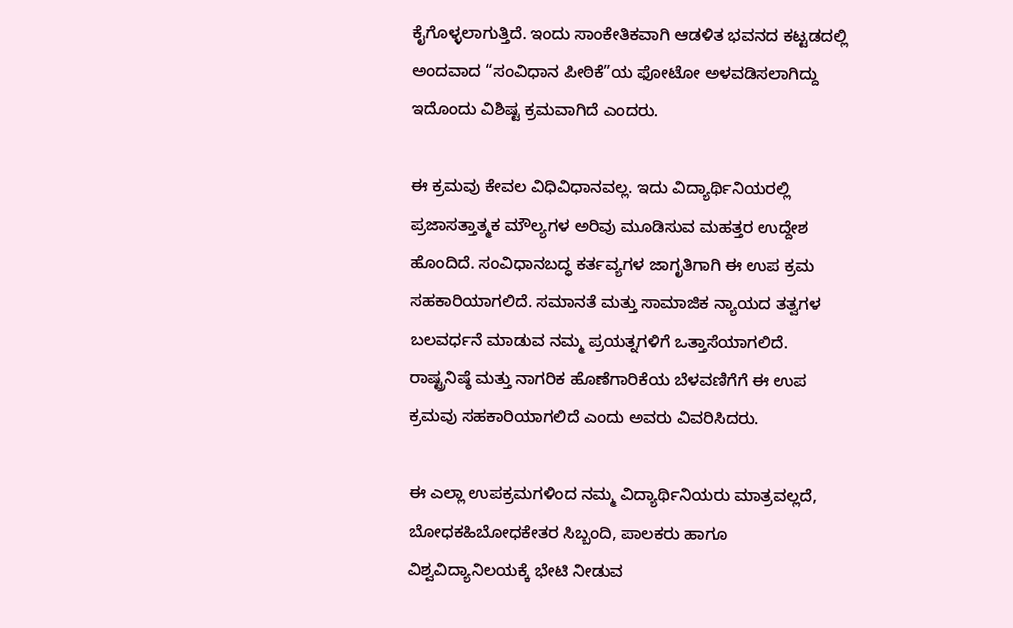ಕೈಗೊಳ್ಳಲಾಗುತ್ತಿದೆ. ಇಂದು ಸಾಂಕೇತಿಕವಾಗಿ ಆಡಳಿತ ಭವನದ ಕಟ್ಟಡದಲ್ಲಿ ಅಂದವಾದ “ಸಂವಿಧಾನ ಪೀಠಿಕೆ”ಯ ಫೋಟೋ ಅಳವಡಿಸಲಾಗಿದ್ದು ಇದೊಂದು ವಿಶಿಷ್ಟ ಕ್ರಮವಾಗಿದೆ ಎಂದರು.

ಈ ಕ್ರಮವು ಕೇವಲ ವಿಧಿವಿಧಾನವಲ್ಲ. ಇದು ವಿದ್ಯಾರ್ಥಿನಿಯರಲ್ಲಿ ಪ್ರಜಾಸತ್ತಾತ್ಮಕ ಮೌಲ್ಯಗಳ ಅರಿವು ಮೂಡಿಸುವ ಮಹತ್ತರ ಉದ್ದೇಶ ಹೊಂದಿದೆ. ಸಂವಿಧಾನಬದ್ಧ ಕರ್ತವ್ಯಗಳ ಜಾಗೃತಿಗಾಗಿ ಈ ಉಪ ಕ್ರಮ ಸಹಕಾರಿಯಾಗಲಿದೆ. ಸಮಾನತೆ ಮತ್ತು ಸಾಮಾಜಿಕ ನ್ಯಾಯದ ತತ್ವಗಳ ಬಲವರ್ಧನೆ ಮಾಡುವ ನಮ್ಮ ಪ್ರಯತ್ನಗಳಿಗೆ ಒತ್ತಾಸೆಯಾಗಲಿದೆ. ರಾಷ್ಟ್ರನಿಷ್ಠೆ ಮತ್ತು ನಾಗರಿಕ ಹೊಣೆಗಾರಿಕೆಯ ಬೆಳವಣಿಗೆಗೆ ಈ ಉಪ ಕ್ರಮವು ಸಹಕಾರಿಯಾಗಲಿದೆ ಎಂದು ಅವರು ವಿವರಿಸಿದರು.

ಈ ಎಲ್ಲಾ ಉಪಕ್ರಮಗಳಿಂದ ನಮ್ಮ ವಿದ್ಯಾರ್ಥಿನಿಯರು ಮಾತ್ರವಲ್ಲದೆ, ಬೋಧಕಹಿಬೋಧಕೇತರ ಸಿಬ್ಬಂದಿ, ಪಾಲಕರು ಹಾಗೂ ವಿಶ್ವವಿದ್ಯಾನಿಲಯಕ್ಕೆ ಭೇಟಿ ನೀಡುವ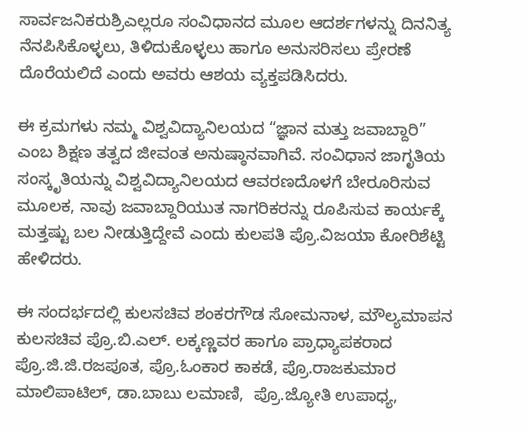ಸಾರ್ವಜನಿಕರುಶ್ರಿಎಲ್ಲರೂ ಸಂವಿಧಾನದ ಮೂಲ ಆದರ್ಶಗಳನ್ನು ದಿನನಿತ್ಯ ನೆನಪಿಸಿಕೊಳ್ಳಲು, ತಿಳಿದುಕೊಳ್ಳಲು ಹಾಗೂ ಅನುಸರಿಸಲು ಪ್ರೇರಣೆ ದೊರೆಯಲಿದೆ ಎಂದು ಅವರು ಆಶಯ ವ್ಯಕ್ತಪಡಿಸಿದರು.

ಈ ಕ್ರಮಗಳು ನಮ್ಮ ವಿಶ್ವವಿದ್ಯಾನಿಲಯದ “ಜ್ಞಾನ ಮತ್ತು ಜವಾಬ್ದಾರಿ” ಎಂಬ ಶಿಕ್ಷಣ ತತ್ವದ ಜೀವಂತ ಅನುಷ್ಠಾನವಾಗಿವೆ. ಸಂವಿಧಾನ ಜಾಗೃತಿಯ ಸಂಸ್ಕೃತಿಯನ್ನು ವಿಶ್ವವಿದ್ಯಾನಿಲಯದ ಆವರಣದೊಳಗೆ ಬೇರೂರಿಸುವ ಮೂಲಕ, ನಾವು ಜವಾಬ್ದಾರಿಯುತ ನಾಗರಿಕರನ್ನು ರೂಪಿಸುವ ಕಾರ್ಯಕ್ಕೆ ಮತ್ತಷ್ಟು ಬಲ ನೀಡುತ್ತಿದ್ದೇವೆ ಎಂದು ಕುಲಪತಿ ಪ್ರೊ.ವಿಜಯಾ ಕೋರಿಶೆಟ್ಟಿ ಹೇಳಿದರು.

ಈ ಸಂದರ್ಭದಲ್ಲಿ ಕುಲಸಚಿವ ಶಂಕರಗೌಡ ಸೋಮನಾಳ, ಮೌಲ್ಯಮಾಪನ ಕುಲಸಚಿವ ಪ್ರೊ.ಬಿ.ಎಲ್‌. ಲಕ್ಕಣ್ಣವರ ಹಾಗೂ ಪ್ರಾಧ್ಯಾಪಕರಾದ ಪ್ರೊ.ಜಿ.ಜಿ.ರಜಪೂತ, ಪ್ರೊ.ಓಂಕಾರ ಕಾಕಡೆ, ಪ್ರೊ.ರಾಜಕುಮಾರ ಮಾಲಿಪಾಟಿಲ್, ಡಾ.ಬಾಬು ಲಮಾಣಿ,  ಪ್ರೊ.ಜ್ಯೋತಿ ಉಪಾಧ್ಯ,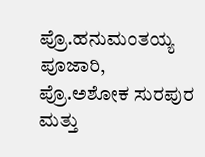ಪ್ರೊ.ಹನುಮಂತಯ್ಯ ಪೂಜಾರಿ, ಪ್ರೊ.ಅಶೋಕ ಸುರಪುರ ಮತ್ತು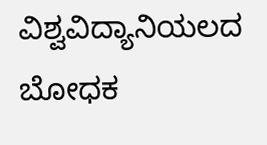ವಿಶ್ವವಿದ್ಯಾನಿಯಲದ ಬೋಧಕ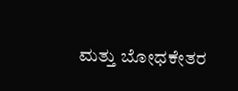ಮತ್ತು ಬೋಧಕೇತರ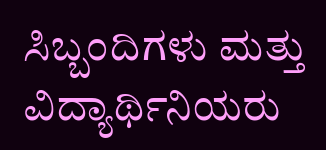ಸಿಬ್ಬಂದಿಗಳು ಮತ್ತು ವಿದ್ಯಾರ್ಥಿನಿಯರು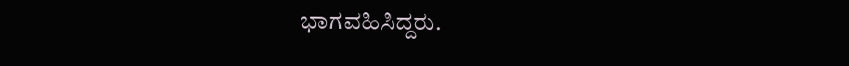ಭಾಗವಹಿಸಿದ್ದರು.